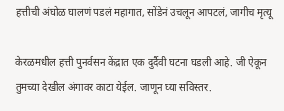हत्तीची अंघोळ घालणं पडलं महागात, सोंडेनं उचलून आपटलं, जागीच मृत्यू

केरळमधील हत्ती पुनर्वसन केंद्रात एक दुर्दैवी घटना घडली आहे. जी ऐकून तुमच्या देखील अंगावर काटा येईल. जाणून घ्या सविस्तर.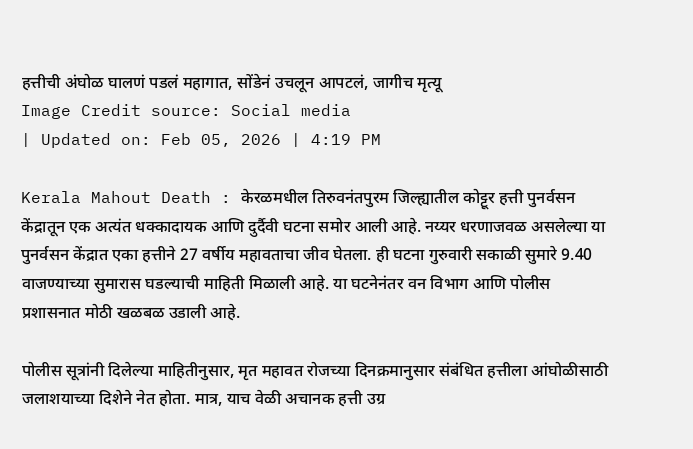हत्तीची अंघोळ घालणं पडलं महागात, सोंडेनं उचलून आपटलं, जागीच मृत्यू
Image Credit source: Social media
| Updated on: Feb 05, 2026 | 4:19 PM

Kerala Mahout Death : केरळमधील तिरुवनंतपुरम जिल्ह्यातील कोट्टूर हत्ती पुनर्वसन केंद्रातून एक अत्यंत धक्कादायक आणि दुर्दैवी घटना समोर आली आहे. नय्यर धरणाजवळ असलेल्या या पुनर्वसन केंद्रात एका हत्तीने 27 वर्षीय महावताचा जीव घेतला. ही घटना गुरुवारी सकाळी सुमारे 9.40 वाजण्याच्या सुमारास घडल्याची माहिती मिळाली आहे. या घटनेनंतर वन विभाग आणि पोलीस प्रशासनात मोठी खळबळ उडाली आहे.

पोलीस सूत्रांनी दिलेल्या माहितीनुसार, मृत महावत रोजच्या दिनक्रमानुसार संबंधित हत्तीला आंघोळीसाठी जलाशयाच्या दिशेने नेत होता. मात्र, याच वेळी अचानक हत्ती उग्र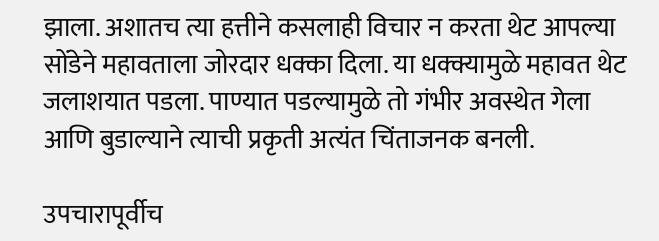झाला. अशातच त्या हत्तीने कसलाही विचार न करता थेट आपल्या सोंडेने महावताला जोरदार धक्का दिला. या धक्क्यामुळे महावत थेट जलाशयात पडला. पाण्यात पडल्यामुळे तो गंभीर अवस्थेत गेला आणि बुडाल्याने त्याची प्रकृती अत्यंत चिंताजनक बनली.

उपचारापूर्वीच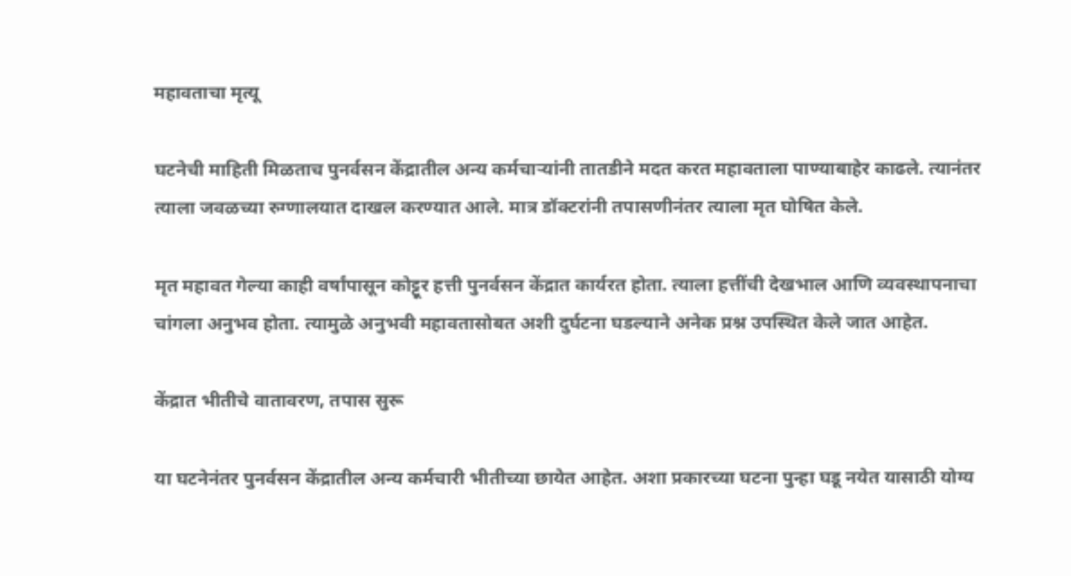महावताचा मृत्यू

घटनेची माहिती मिळताच पुनर्वसन केंद्रातील अन्य कर्मचाऱ्यांनी तातडीने मदत करत महावताला पाण्याबाहेर काढले. त्यानंतर त्याला जवळच्या रुग्णालयात दाखल करण्यात आले. मात्र डॉक्टरांनी तपासणीनंतर त्याला मृत घोषित केले.

मृत महावत गेल्या काही वर्षांपासून कोट्टूर हत्ती पुनर्वसन केंद्रात कार्यरत होता. त्याला हत्तींची देखभाल आणि व्यवस्थापनाचा चांगला अनुभव होता. त्यामुळे अनुभवी महावतासोबत अशी दुर्घटना घडल्याने अनेक प्रश्न उपस्थित केले जात आहेत.

केंद्रात भीतीचे वातावरण, तपास सुरू

या घटनेनंतर पुनर्वसन केंद्रातील अन्य कर्मचारी भीतीच्या छायेत आहेत. अशा प्रकारच्या घटना पुन्हा घडू नयेत यासाठी योग्य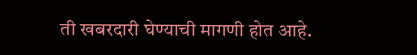ती खबरदारी घेण्याची मागणी होत आहे.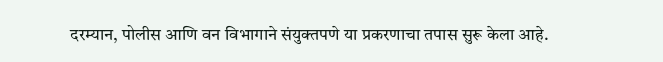दरम्यान, पोलीस आणि वन विभागाने संयुक्तपणे या प्रकरणाचा तपास सुरू केला आहे.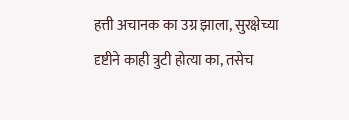हत्ती अचानक का उग्र झाला, सुरक्षेच्या दृष्टीने काही त्रुटी होत्या का, तसेच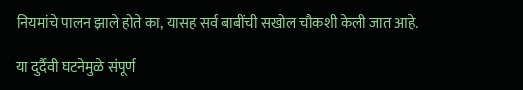नियमांचे पालन झाले होते का, यासह सर्व बाबींची सखोल चौकशी केली जात आहे.

या दुर्दैवी घटनेमुळे संपूर्ण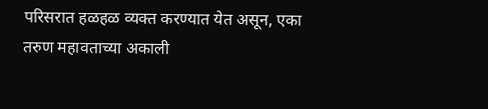परिसरात हळहळ व्यक्त करण्यात येत असून, एका तरुण महावताच्या अकाली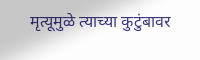मृत्यूमुळे त्याच्या कुटुंबावर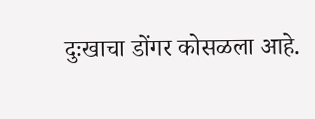दुःखाचा डोंगर कोसळला आहे.